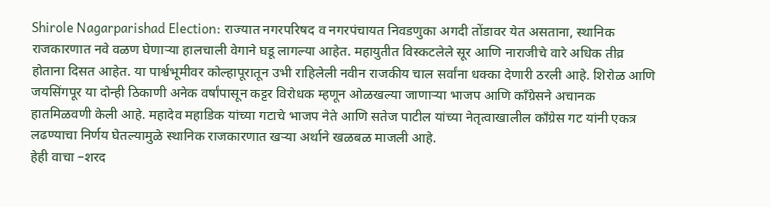Shirole Nagarparishad Election: राज्यात नगरपरिषद व नगरपंचायत निवडणुका अगदी तोंडावर येत असताना, स्थानिक राजकारणात नवे वळण घेणाऱ्या हालचाली वेगाने घडू लागल्या आहेत. महायुतीत विस्कटलेले सूर आणि नाराजीचे वारे अधिक तीव्र होताना दिसत आहेत. या पार्श्वभूमीवर कोल्हापूरातून उभी राहिलेली नवीन राजकीय चाल सर्वांना धक्का देणारी ठरली आहे. शिरोळ आणि जयसिंगपूर या दोन्ही ठिकाणी अनेक वर्षांपासून कट्टर विरोधक म्हणून ओळखल्या जाणाऱ्या भाजप आणि काँग्रेसने अचानक हातमिळवणी केली आहे. महादेव महाडिक यांच्या गटाचे भाजप नेते आणि सतेज पाटील यांच्या नेतृत्वाखालील काँग्रेस गट यांनी एकत्र लढण्याचा निर्णय घेतल्यामुळे स्थानिक राजकारणात खऱ्या अर्थाने खळबळ माजली आहे.
हेही वाचा –शरद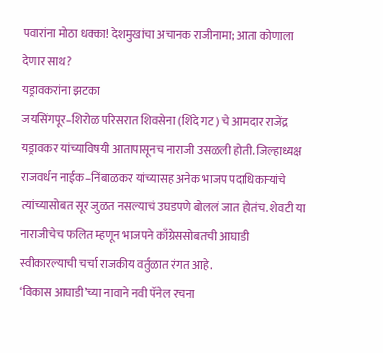पवारांना मोठा धक्का! देशमुखांचा अचानक राजीनामा; आता कोणाला देणार साथ?
यड्रावकरांना झटका
जयसिंगपूर–शिरोळ परिसरात शिवसेना (शिंदे गट) चे आमदार राजेंद्र यड्रावकर यांच्याविषयी आतापासूनच नाराजी उसळली होती. जिल्हाध्यक्ष राजवर्धन नाईक–निंबाळकर यांच्यासह अनेक भाजप पदाधिकाऱ्यांचे त्यांच्यासोबत सूर जुळत नसल्याचं उघडपणे बोललं जात होतंच. शेवटी या नाराजीचेच फलित म्हणून भाजपने काँग्रेससोबतची आघाडी स्वीकारल्याची चर्चा राजकीय वर्तुळात रंगत आहे.
‘विकास आघाडी’च्या नावाने नवी पॅनेल रचना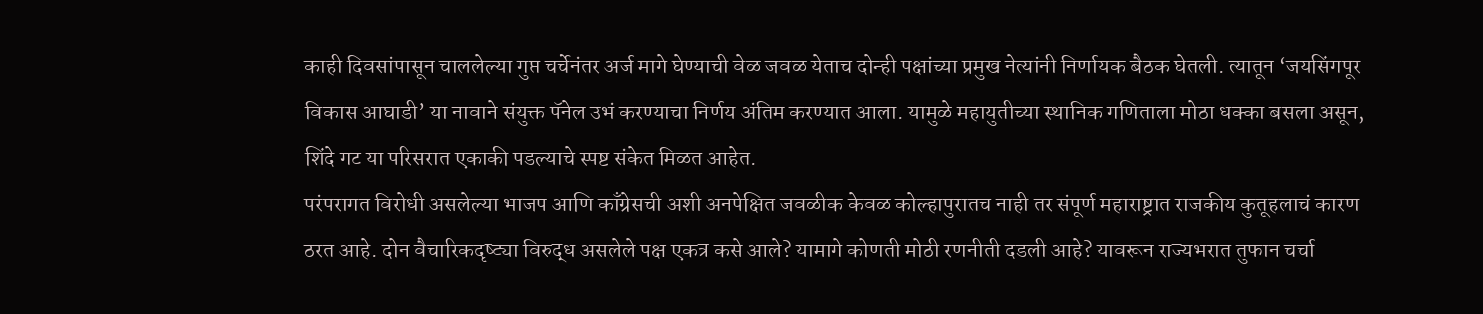काही दिवसांपासून चाललेल्या गुप्त चर्चेनंतर अर्ज मागे घेण्याची वेळ जवळ येताच दोन्ही पक्षांच्या प्रमुख नेत्यांनी निर्णायक बैठक घेतली. त्यातून ‘जयसिंगपूर विकास आघाडी’ या नावाने संयुक्त पॅनेल उभं करण्याचा निर्णय अंतिम करण्यात आला. यामुळे महायुतीच्या स्थानिक गणिताला मोठा धक्का बसला असून, शिंदे गट या परिसरात एकाकी पडल्याचे स्पष्ट संकेत मिळत आहेत.
परंपरागत विरोधी असलेल्या भाजप आणि काँग्रेसची अशी अनपेक्षित जवळीक केवळ कोल्हापुरातच नाही तर संपूर्ण महाराष्ट्रात राजकीय कुतूहलाचं कारण ठरत आहे. दोन वैचारिकदृष्ट्या विरुद्ध असलेले पक्ष एकत्र कसे आले? यामागे कोणती मोठी रणनीती दडली आहे? यावरून राज्यभरात तुफान चर्चा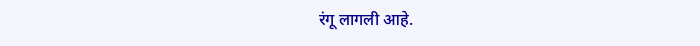रंगू लागली आहे.